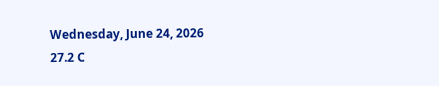Wednesday, June 24, 2026
27.2 C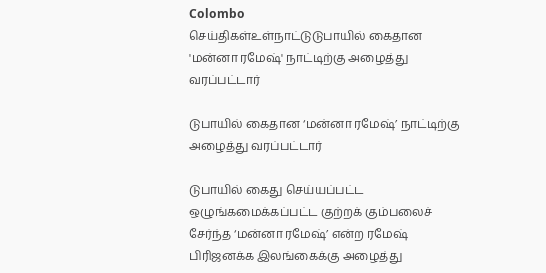Colombo
செய்திகள்உள்நாட்டுடுபாயில் கைதான 'மன்னா ரமேஷ்' நாட்டிற்கு அழைத்து வரப்பட்டார்

டுபாயில் கைதான ‘மன்னா ரமேஷ்’ நாட்டிற்கு அழைத்து வரப்பட்டார்

டுபாயில் கைது செய்யப்பட்ட ஒழுங்கமைக்கப்பட்ட குற்றக் கும்பலைச் சேர்ந்த ‘மன்னா ரமேஷ்’ என்ற ரமேஷ் பிரிஜனக்க இலங்கைக்கு அழைத்து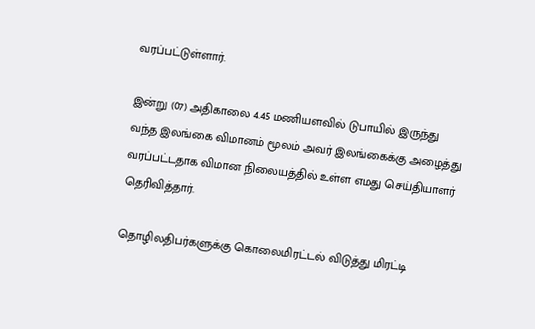வரப்பட்டுள்ளார்.

இன்று (07) அதிகாலை 4.45 மணியளவில் டுபாயில் இருந்து வந்த இலங்கை விமானம் மூலம் அவர் இலங்கைக்கு அழைத்து வரப்பட்டதாக விமான நிலையத்தில் உள்ள எமது செய்தியாளர் தெரிவித்தார்.

தொழிலதிபர்களுக்கு கொலைமிரட்டல் விடுத்து மிரட்டி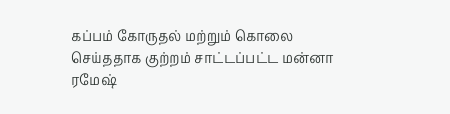கப்பம் கோருதல் மற்றும் கொலை செய்ததாக குற்றம் சாட்டப்பட்ட மன்னா ரமேஷ்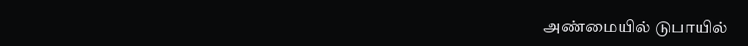அண்மையில் டுபாயில்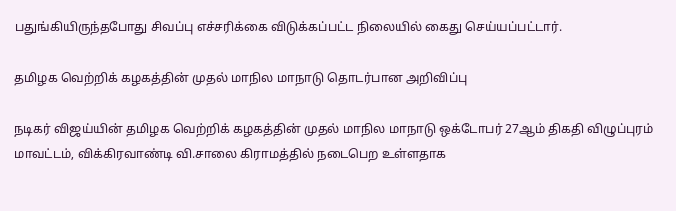பதுங்கியிருந்தபோது சிவப்பு எச்சரிக்கை விடுக்கப்பட்ட நிலையில் கைது செய்யப்பட்டார்.

தமிழக வெற்றிக் கழகத்தின் முதல் மாநில மாநாடு தொடர்பான அறிவிப்பு

நடிகர் விஜய்யின் தமிழக வெற்றிக் கழகத்தின் முதல் மாநில மாநாடு ஒக்டோபர் 27ஆம் திகதி விழுப்புரம் மாவட்டம், விக்கிரவாண்டி வி.சாலை கிராமத்தில் நடைபெற உள்ளதாக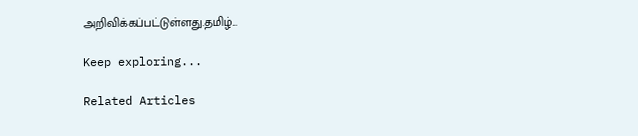அறிவிக்கப்பட்டுள்ளது.தமிழ்...

Keep exploring...

Related Articles